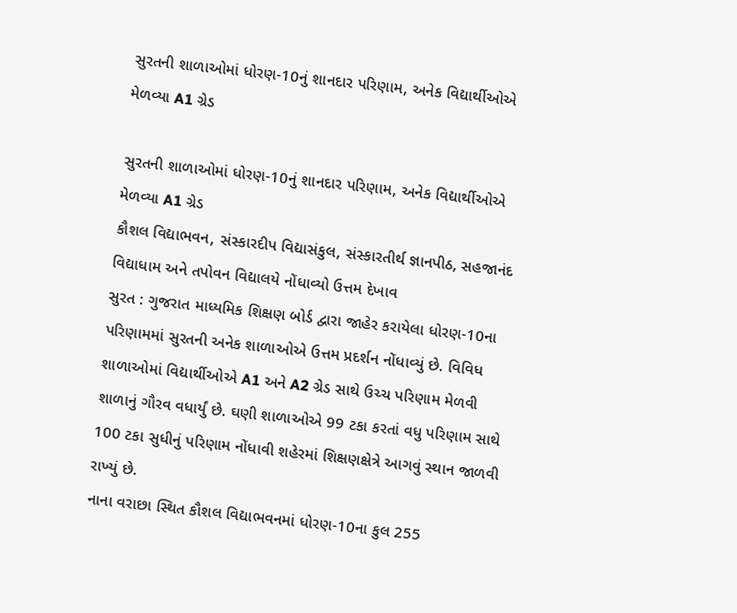સુરતની શાળાઓમાં ધોરણ-10નું શાનદાર પરિણામ, અનેક વિદ્યાર્થીઓએ મેળવ્યા A1 ગ્રેડ

સુરતની શાળાઓમાં ધોરણ-10નું શાનદાર પરિણામ, અનેક વિદ્યાર્થીઓએ મેળવ્યા A1 ગ્રેડ
કૌશલ વિદ્યાભવન, સંસ્કારદીપ વિદ્યાસંકુલ, સંસ્કારતીર્થ જ્ઞાનપીઠ, સહજાનંદ વિદ્યાધામ અને તપોવન વિદ્યાલયે નોંધાવ્યો ઉત્તમ દેખાવ
સુરત : ગુજરાત માધ્યમિક શિક્ષણ બોર્ડ દ્વારા જાહેર કરાયેલા ધોરણ-10ના પરિણામમાં સુરતની અનેક શાળાઓએ ઉત્તમ પ્રદર્શન નોંધાવ્યું છે. વિવિધ શાળાઓમાં વિદ્યાર્થીઓએ A1 અને A2 ગ્રેડ સાથે ઉચ્ચ પરિણામ મેળવી શાળાનું ગૌરવ વધાર્યું છે. ઘણી શાળાઓએ 99 ટકા કરતાં વધુ પરિણામ સાથે 100 ટકા સુધીનું પરિણામ નોંધાવી શહેરમાં શિક્ષણક્ષેત્રે આગવું સ્થાન જાળવી રાખ્યું છે.
નાના વરાછા સ્થિત કૌશલ વિદ્યાભવનમાં ધોરણ-10ના કુલ 255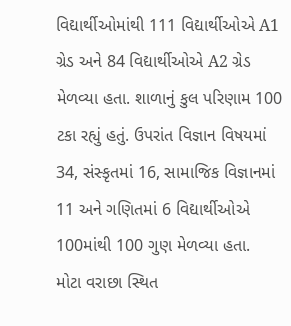વિદ્યાર્થીઓમાંથી 111 વિદ્યાર્થીઓએ A1 ગ્રેડ અને 84 વિદ્યાર્થીઓએ A2 ગ્રેડ મેળવ્યા હતા. શાળાનું કુલ પરિણામ 100 ટકા રહ્યું હતું. ઉપરાંત વિજ્ઞાન વિષયમાં 34, સંસ્કૃતમાં 16, સામાજિક વિજ્ઞાનમાં 11 અને ગણિતમાં 6 વિદ્યાર્થીઓએ 100માંથી 100 ગુણ મેળવ્યા હતા.
મોટા વરાછા સ્થિત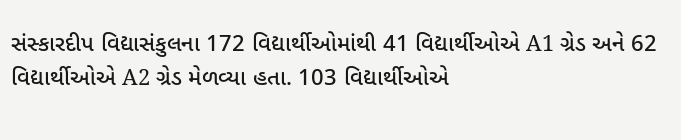સંસ્કારદીપ વિદ્યાસંકુલના 172 વિદ્યાર્થીઓમાંથી 41 વિદ્યાર્થીઓએ A1 ગ્રેડ અને 62 વિદ્યાર્થીઓએ A2 ગ્રેડ મેળવ્યા હતા. 103 વિદ્યાર્થીઓએ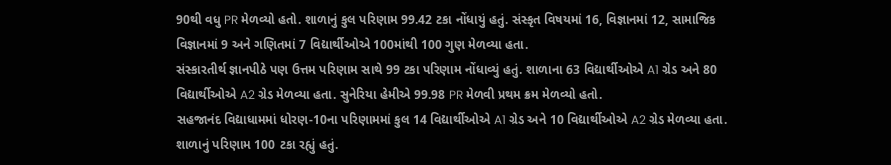90થી વધુ PR મેળવ્યો હતો. શાળાનું કુલ પરિણામ 99.42 ટકા નોંધાયું હતું. સંસ્કૃત વિષયમાં 16, વિજ્ઞાનમાં 12, સામાજિક વિજ્ઞાનમાં 9 અને ગણિતમાં 7 વિદ્યાર્થીઓએ 100માંથી 100 ગુણ મેળવ્યા હતા.
સંસ્કારતીર્થ જ્ઞાનપીઠે પણ ઉત્તમ પરિણામ સાથે 99 ટકા પરિણામ નોંધાવ્યું હતું. શાળાના 63 વિદ્યાર્થીઓએ A1 ગ્રેડ અને 80 વિદ્યાર્થીઓએ A2 ગ્રેડ મેળવ્યા હતા. સુનેરિયા હેમીએ 99.98 PR મેળવી પ્રથમ ક્રમ મેળવ્યો હતો.
સહજાનંદ વિદ્યાધામમાં ધોરણ-10ના પરિણામમાં કુલ 14 વિદ્યાર્થીઓએ A1 ગ્રેડ અને 10 વિદ્યાર્થીઓએ A2 ગ્રેડ મેળવ્યા હતા. શાળાનું પરિણામ 100 ટકા રહ્યું હતું.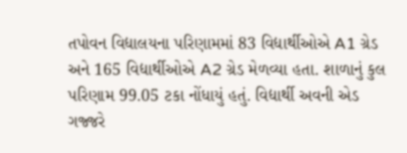તપોવન વિદ્યાલયના પરિણામમાં 83 વિદ્યાર્થીઓએ A1 ગ્રેડ અને 165 વિદ્યાર્થીઓએ A2 ગ્રેડ મેળવ્યા હતા. શાળાનું કુલ પરિણામ 99.05 ટકા નોંધાયું હતું. વિદ્યાર્થી અવની એડ ગજ્જરે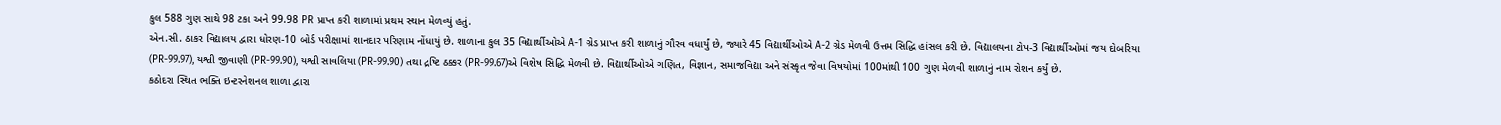કુલ 588 ગુણ સાથે 98 ટકા અને 99.98 PR પ્રાપ્ત કરી શાળામાં પ્રથમ સ્થાન મેળવ્યું હતું.
એન.સી. ઠાકર વિદ્યાલય દ્વારા ધોરણ-10 બોર્ડ પરીક્ષામાં શાનદાર પરિણામ નોંધાયું છે. શાળાના કુલ 35 વિદ્યાર્થીઓએ A-1 ગ્રેડ પ્રાપ્ત કરી શાળાનું ગૌરવ વધાર્યું છે, જ્યારે 45 વિદ્યાર્થીઓએ A-2 ગ્રેડ મેળવી ઉત્તમ સિદ્ધિ હાંસલ કરી છે. વિદ્યાલયના ટોપ-3 વિદ્યાર્થીઓમાં જય દોબરિયા (PR-99.97), યશ્વી જીવાણી (PR-99.90), યશ્વી સાવલિયા (PR-99.90) તથા દ્રષ્ટિ ઠક્કર (PR-99.67)એ વિશેષ સિદ્ધિ મેળવી છે. વિદ્યાર્થીઓએ ગણિત, વિજ્ઞાન, સમાજવિદ્યા અને સંસ્કૃત જેવા વિષયોમાં 100માંથી 100 ગુણ મેળવી શાળાનું નામ રોશન કર્યું છે.
કઠોદરા સ્થિત ભક્તિ ઇન્ટરનેશનલ શાળા દ્વારા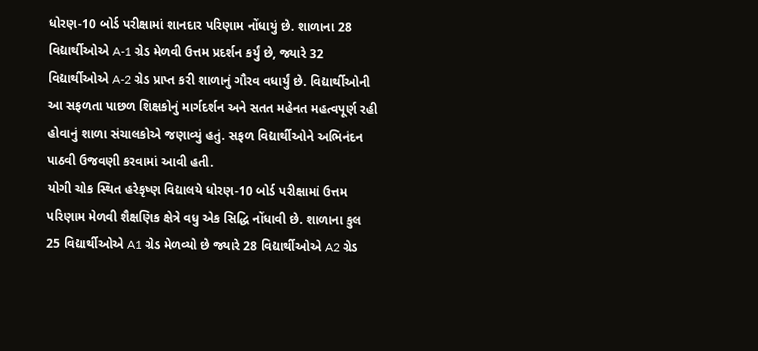ધોરણ-10 બોર્ડ પરીક્ષામાં શાનદાર પરિણામ નોંધાયું છે. શાળાના 28 વિદ્યાર્થીઓએ A-1 ગ્રેડ મેળવી ઉત્તમ પ્રદર્શન કર્યું છે, જ્યારે 32 વિદ્યાર્થીઓએ A-2 ગ્રેડ પ્રાપ્ત કરી શાળાનું ગૌરવ વધાર્યું છે. વિદ્યાર્થીઓની આ સફળતા પાછળ શિક્ષકોનું માર્ગદર્શન અને સતત મહેનત મહત્વપૂર્ણ રહી હોવાનું શાળા સંચાલકોએ જણાવ્યું હતું. સફળ વિદ્યાર્થીઓને અભિનંદન પાઠવી ઉજવણી કરવામાં આવી હતી.
યોગી ચોક સ્થિત હરેકૃષ્ણ વિદ્યાલયે ધોરણ-10 બોર્ડ પરીક્ષામાં ઉત્તમ પરિણામ મેળવી શૈક્ષણિક ક્ષેત્રે વધુ એક સિદ્ધિ નોંધાવી છે. શાળાના કુલ 25 વિદ્યાર્થીઓએ A1 ગ્રેડ મેળવ્યો છે જ્યારે 28 વિદ્યાર્થીઓએ A2 ગ્રેડ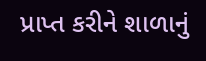પ્રાપ્ત કરીને શાળાનું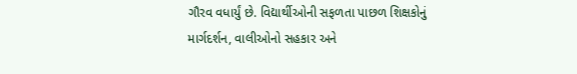ગૌરવ વધાર્યું છે. વિદ્યાર્થીઓની સફળતા પાછળ શિક્ષકોનું માર્ગદર્શન, વાલીઓનો સહકાર અને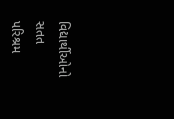વિદ્યાર્થીઓનો સતત પરિશ્રમ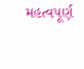મહત્વપૂર્ણ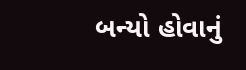બન્યો હોવાનું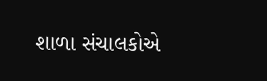શાળા સંચાલકોએ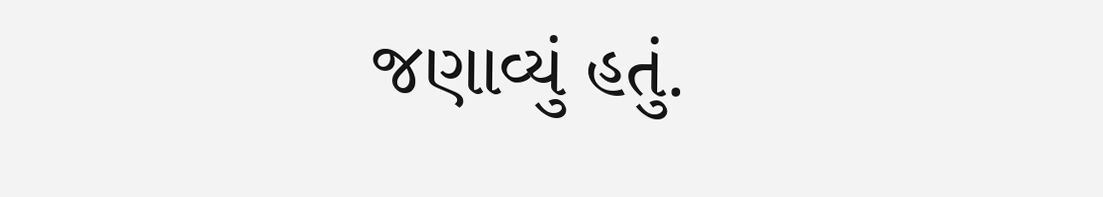જણાવ્યું હતું.